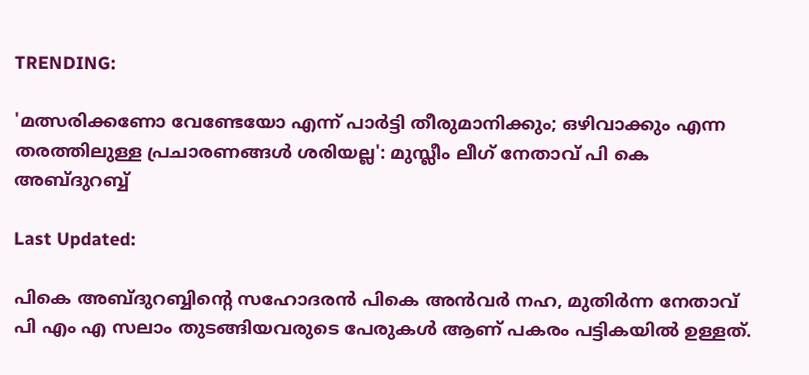TRENDING:

'മത്സരിക്കണോ വേണ്ടേയോ എന്ന് പാർട്ടി തീരുമാനിക്കും; ഒഴിവാക്കും എന്ന തരത്തിലുള്ള പ്രചാരണങ്ങൾ ശരിയല്ല': മുസ്ലീം ലീഗ് നേതാവ് പി കെ അബ്ദുറബ്ബ്

Last Updated:

പികെ അബ്ദുറബ്ബിന്റെ സഹോദരൻ പികെ അൻവർ നഹ, മുതിർന്ന നേതാവ് പി എം എ സലാം തുടങ്ങിയവരുടെ പേരുകൾ ആണ് പകരം പട്ടികയിൽ ഉള്ളത്.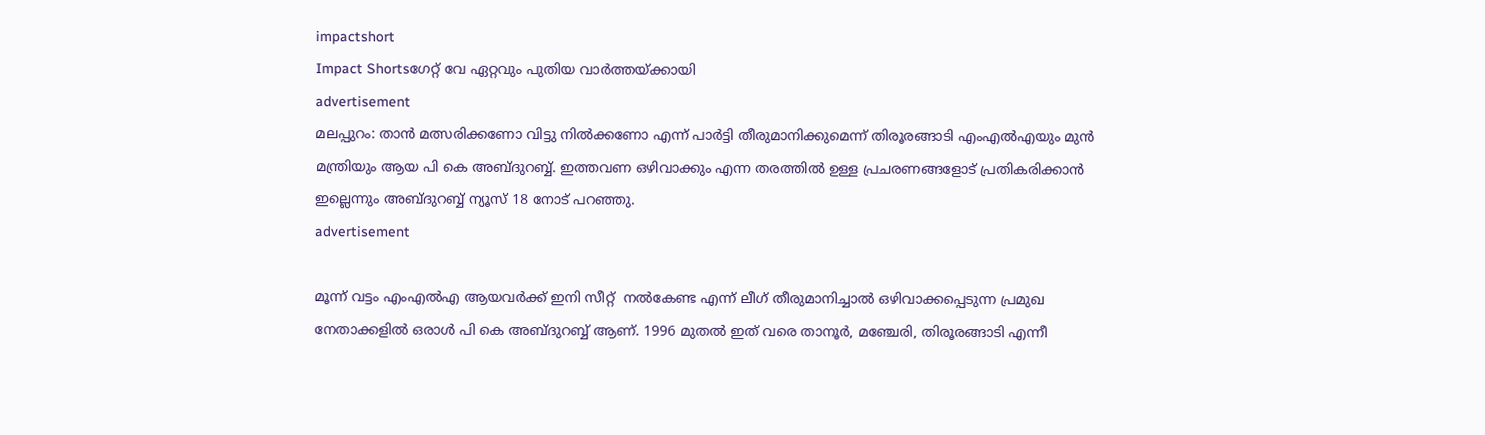impactshort
Impact Shortsഗേറ്റ് വേ ഏറ്റവും പുതിയ വാർത്തയ്ക്കായി
advertisement
മലപ്പുറം: താൻ മത്സരിക്കണോ വിട്ടു നിൽക്കണോ എന്ന് പാർട്ടി തീരുമാനിക്കുമെന്ന് തിരൂരങ്ങാടി എംഎൽഎയും മുൻ മന്ത്രിയും ആയ പി കെ അബ്ദുറബ്ബ്. ഇത്തവണ ഒഴിവാക്കും എന്ന തരത്തിൽ ഉള്ള പ്രചരണങ്ങളോട് പ്രതികരിക്കാൻ ഇല്ലെന്നും അബ്ദുറബ്ബ് ന്യൂസ് 18 നോട് പറഞ്ഞു.
advertisement

മൂന്ന് വട്ടം എംഎൽഎ ആയവർക്ക് ഇനി സീറ്റ്  നൽകേണ്ട എന്ന് ലീഗ് തീരുമാനിച്ചാൽ ഒഴിവാക്കപ്പെടുന്ന പ്രമുഖ നേതാക്കളിൽ ഒരാൾ പി കെ അബ്ദുറബ്ബ് ആണ്. 1996 മുതൽ ഇത് വരെ താനൂർ, മഞ്ചേരി, തിരൂരങ്ങാടി എന്നീ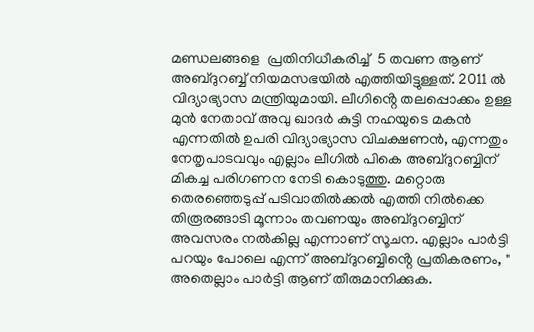മണ്ഡലങ്ങളെ  പ്രതിനിധീകരിച്ച്  5 തവണ ആണ് അബ്ദുറബ്ബ് നിയമസഭയിൽ എത്തിയിട്ടുള്ളത്. 2011 ൽ  വിദ്യാഭ്യാസ മന്ത്രിയുമായി. ലീഗിൻ്റെ തലപ്പൊക്കം ഉള്ള മുൻ നേതാവ് അവു ഖാദർ കുട്ടി നഹയുടെ മകൻ എന്നതിൽ ഉപരി വിദ്യാഭ്യാസ വിചക്ഷണൻ, എന്നതും നേതൃപാടവവും എല്ലാം ലീഗിൽ പികെ അബ്ദുറബ്ബിന് മികച്ച പരിഗണന നേടി കൊടുത്തു. മറ്റൊരു തെരഞ്ഞെടുപ്പ് പടിവാതിൽക്കൽ എത്തി നിൽക്കെ തിരൂരങ്ങാടി മൂന്നാം തവണയും അബ്ദുറബ്ബിന് അവസരം നൽകില്ല എന്നാണ് സൂചന. എല്ലാം പാർട്ടി പറയും പോലെ എന്ന് അബ്ദുറബ്ബിൻ്റെ പ്രതികരണം, " അതെല്ലാം പാർട്ടി ആണ് തീരുമാനിക്കുക.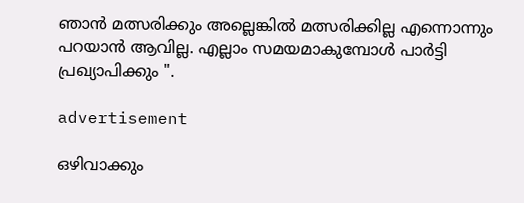ഞാൻ മത്സരിക്കും അല്ലെങ്കിൽ മത്സരിക്കില്ല എന്നൊന്നും പറയാൻ ആവില്ല. എല്ലാം സമയമാകുമ്പോൾ പാർട്ടി പ്രഖ്യാപിക്കും ".

advertisement

ഒഴിവാക്കും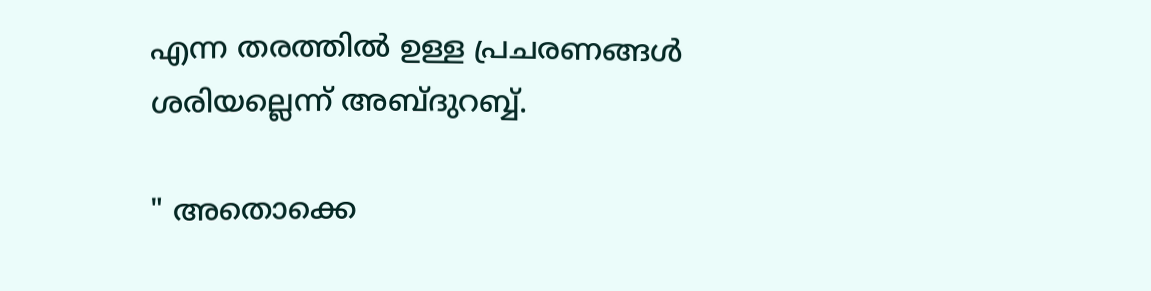എന്ന തരത്തിൽ ഉള്ള പ്രചരണങ്ങൾ ശരിയല്ലെന്ന് അബ്ദുറബ്ബ്.

" അതൊക്കെ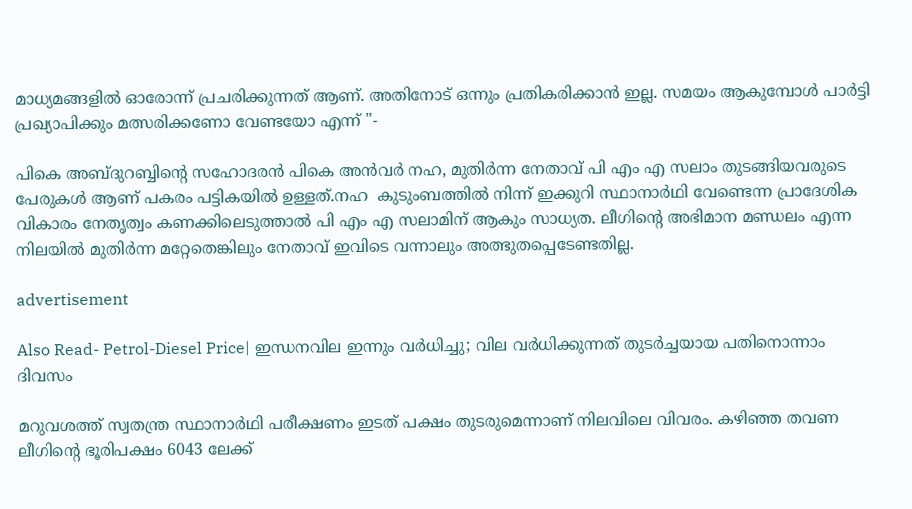മാധ്യമങ്ങളിൽ ഓരോന്ന് പ്രചരിക്കുന്നത് ആണ്. അതിനോട് ഒന്നും പ്രതികരിക്കാൻ ഇല്ല. സമയം ആകുമ്പോൾ പാർട്ടി പ്രഖ്യാപിക്കും മത്സരിക്കണോ വേണ്ടയോ എന്ന് "-

പികെ അബ്ദുറബ്ബിന്റെ സഹോദരൻ പികെ അൻവർ നഹ, മുതിർന്ന നേതാവ് പി എം എ സലാം തുടങ്ങിയവരുടെ പേരുകൾ ആണ് പകരം പട്ടികയിൽ ഉള്ളത്.നഹ  കുടുംബത്തിൽ നിന്ന് ഇക്കുറി സ്ഥാനാർഥി വേണ്ടെന്ന പ്രാദേശിക വികാരം നേതൃത്വം കണക്കിലെടുത്താൽ പി എം എ സലാമിന് ആകും സാധ്യത. ലീഗിൻ്റെ അഭിമാന മണ്ഡലം എന്ന നിലയിൽ മുതിർന്ന മറ്റേതെങ്കിലും നേതാവ് ഇവിടെ വന്നാലും അത്ഭുതപ്പെടേണ്ടതില്ല.

advertisement

Also Read- Petrol-Diesel Price| ഇന്ധനവില ഇന്നും വർധിച്ചു; വില വർധിക്കുന്നത് തുടർച്ചയായ പതിനൊന്നാം ദിവസം

മറുവശത്ത് സ്വതന്ത്ര സ്ഥാനാർഥി പരീക്ഷണം ഇടത് പക്ഷം തുടരുമെന്നാണ് നിലവിലെ വിവരം. കഴിഞ്ഞ തവണ ലീഗിൻ്റെ ഭൂരിപക്ഷം 6043 ലേക്ക്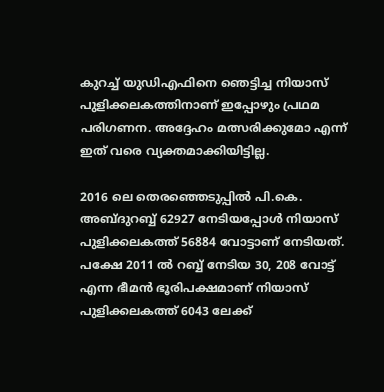കുറച്ച് യുഡിഎഫിനെ ഞെട്ടിച്ച നിയാസ് പുളിക്കലകത്തിനാണ് ഇപ്പോഴും പ്രഥമ പരിഗണന. അദ്ദേഹം മത്സരിക്കുമോ എന്ന് ഇത് വരെ വ്യക്തമാക്കിയിട്ടില്ല.

2016 ലെ തെരഞ്ഞെടുപ്പിൽ പി.കെ. അബ്ദുറബ്ബ് 62927 നേടിയപ്പോൾ നിയാസ് പുളിക്കലകത്ത് 56884 വോട്ടാണ് നേടിയത്. പക്ഷേ 2011 ൽ റബ്ബ് നേടിയ 30, 208 വോട്ട് എന്ന ഭീമൻ ഭൂരിപക്ഷമാണ് നിയാസ് പുളിക്കലകത്ത് 6043 ലേക്ക്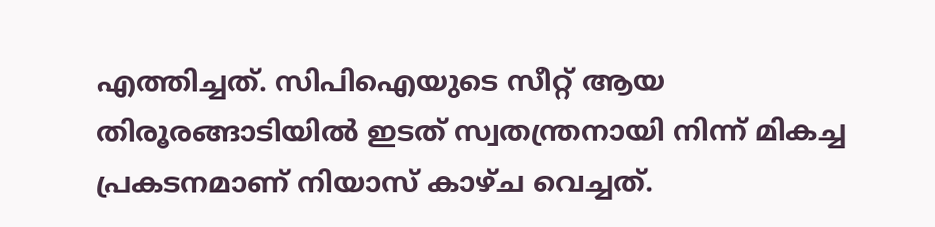എത്തിച്ചത്. സിപിഐയുടെ സീറ്റ് ആയ തിരൂരങ്ങാടിയിൽ ഇടത് സ്വതന്ത്രനായി നിന്ന് മികച്ച പ്രകടനമാണ് നിയാസ് കാഴ്ച വെച്ചത്.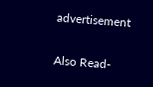advertisement

Also Read-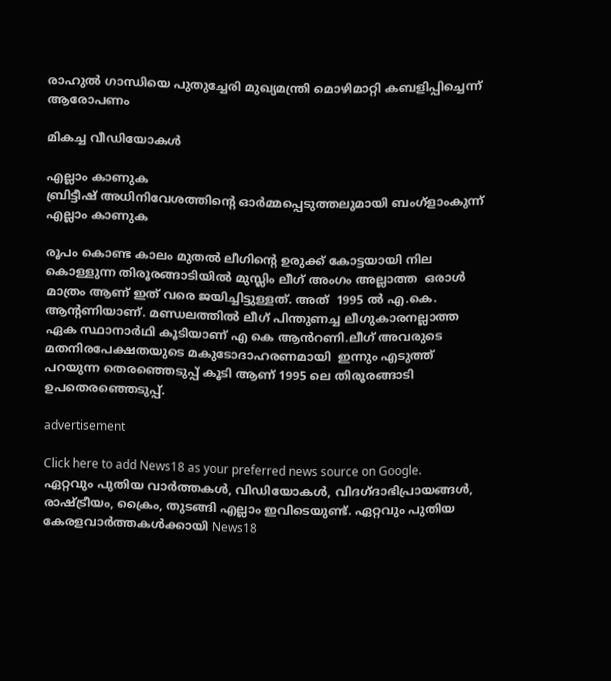രാഹുല്‍ ഗാന്ധിയെ പുതുച്ചേരി മുഖ്യമന്ത്രി മൊഴിമാറ്റി കബളിപ്പിച്ചെന്ന് ആരോപണം

മികച്ച വീഡിയോകൾ

എല്ലാം കാണുക
ബ്രിട്ടീഷ് അധിനിവേശത്തിൻ്റെ ഓർമ്മപ്പെടുത്തലുമായി ബംഗ്ളാംകുന്ന്
എല്ലാം കാണുക

രൂപം കൊണ്ട കാലം മുതൽ ലീഗിൻ്റെ ഉരുക്ക് കോട്ടയായി നില കൊള്ളുന്ന തിരൂരങ്ങാടിയിൽ മുസ്ലിം ലീഗ് അംഗം അല്ലാത്ത  ഒരാൾ  മാത്രം ആണ് ഇത് വരെ ജയിച്ചിട്ടുള്ളത്. അത്  1995 ൽ എ.കെ. ആന്റണിയാണ്. മണ്ഡലത്തിൽ ലീഗ് പിന്തുണച്ച ലീഗുകാരനല്ലാത്ത ഏക സ്ഥാനാർഥി കൂടിയാണ് എ കെ ആൻറണി.ലീഗ് അവരുടെ മതനിരപേക്ഷതയുടെ മകുടോദാഹരണമായി  ഇന്നും എടുത്ത് പറയുന്ന തെരഞ്ഞെടുപ്പ് കൂടി ആണ് 1995 ലെ തിരൂരങ്ങാടി ഉപതെരഞ്ഞെടുപ്പ്.

advertisement

Click here to add News18 as your preferred news source on Google.
ഏറ്റവും പുതിയ വാർത്തകൾ, വിഡിയോകൾ, വിദഗ്ദാഭിപ്രായങ്ങൾ, രാഷ്ട്രീയം, ക്രൈം, തുടങ്ങി എല്ലാം ഇവിടെയുണ്ട്. ഏറ്റവും പുതിയ കേരളവാർത്തകൾക്കായി News18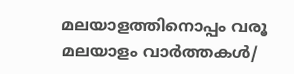മലയാളത്തിനൊപ്പം വരൂ
മലയാളം വാർത്തകൾ/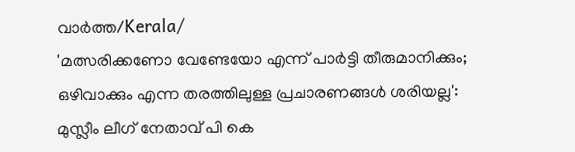വാർത്ത/Kerala/
'മത്സരിക്കണോ വേണ്ടേയോ എന്ന് പാർട്ടി തീരുമാനിക്കും; ഒഴിവാക്കും എന്ന തരത്തിലുള്ള പ്രചാരണങ്ങൾ ശരിയല്ല': മുസ്ലീം ലീഗ് നേതാവ് പി കെ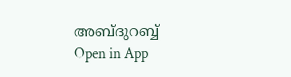അബ്ദുറബ്ബ്
Open in App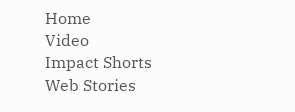Home
Video
Impact Shorts
Web Stories